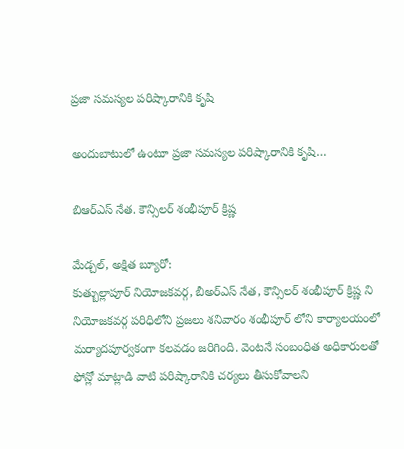ప్రజా సమస్యల పరిష్కారానికి కృషి

అందుబాటులో ఉంటూ ప్రజా సమస్యల పరిష్కారానికి కృషి…

బిఆర్ఎస్ నేత. కౌన్సిలర్ శంభీపూర్ క్రిష్ణ

మేడ్చల్, అక్షిత బ్యూరో:
కుత్బుల్లాపూర్ నియోజకవర్గ, బీఅర్ఎస్ నేత, కౌన్సిలర్ శంభీపూర్ క్రిష్ణ ని నియోజకవర్గ పరిధిలోని ప్రజలు శనివారం శంభీపూర్ లోని కార్యాలయంలో మర్యాదపూర్వకంగా కలవడం జరిగింది. వెంటనే సంబంధిత అధికారులతో ఫోన్లో మాట్లాడి వాటి పరిష్కారానికి చర్యలు తీసుకోవాలని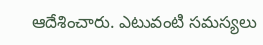ఆదేశించారు. ఎటువంటి సమస్యలు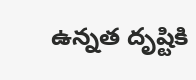ఉన్నత దృష్టికి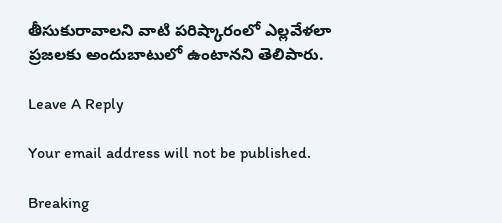తీసుకురావాలని వాటి పరిష్కారంలో ఎల్లవేళలా ప్రజలకు అందుబాటులో ఉంటానని తెలిపారు.

Leave A Reply

Your email address will not be published.

Breaking